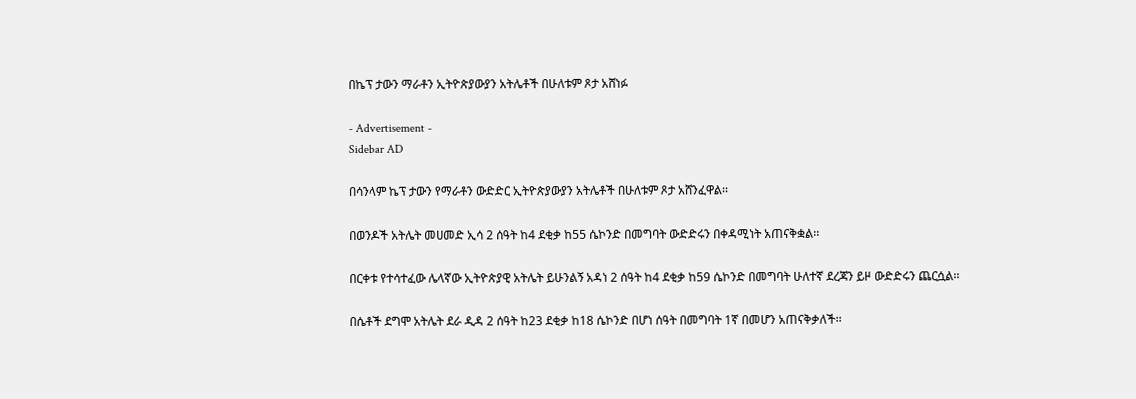በኬፕ ታውን ማራቶን ኢትዮጵያውያን አትሌቶች በሁለቱም ጾታ አሸነፉ

- Advertisement -
Sidebar AD

በሳንላም ኬፕ ታውን የማራቶን ውድድር ኢትዮጵያውያን አትሌቶች በሁለቱም ጾታ አሸንፈዋል፡፡

በወንዶች አትሌት መሀመድ ኢሳ 2 ሰዓት ከ4 ደቂቃ ከ55 ሴኮንድ በመግባት ውድድሩን በቀዳሚነት አጠናቅቋል፡፡

በርቀቱ የተሳተፈው ሌላኛው ኢትዮጵያዊ አትሌት ይሁንልኝ አዳነ 2 ሰዓት ከ4 ደቂቃ ከ59 ሴኮንድ በመግባት ሁለተኛ ደረጃን ይዞ ውድድሩን ጨርሷል፡፡

በሴቶች ደግሞ አትሌት ደራ ዲዳ 2 ሰዓት ከ23 ደቂቃ ከ18 ሴኮንድ በሆነ ሰዓት በመግባት 1ኛ በመሆን አጠናቅቃለች፡፡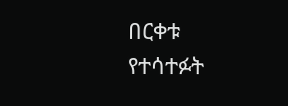በርቀቱ የተሳተፉት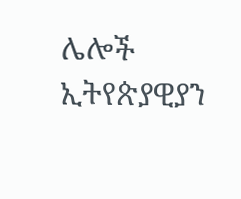ሌሎች ኢትየጵያዊያን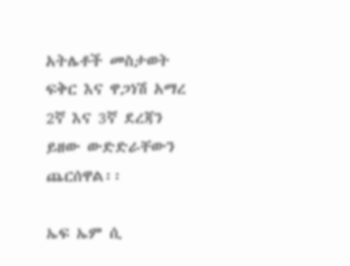አትሌቶች መስታወት ፍቅር እና ዋጋነሽ አማረ 2ኛ እና 3ኛ ደረጃን ይዘው ውድድራቸውን ጨርሰዋል፡፡

ኤፍ ኤም ሲ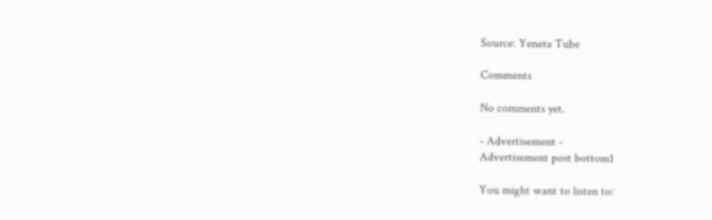Source: Yeneta Tube

Comments

No comments yet.

- Advertisement -
Advertisement post bottom1

You might want to listen to: